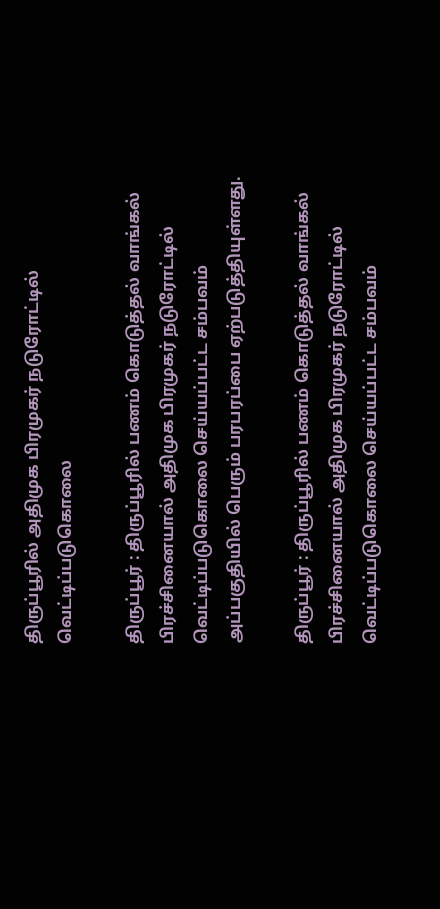திருப்பூரில் அதிமுக பிரமுகர் நடுரோட்டில் வெட்டிப்படுகொலை

திருப்பூர் : திருப்பூரில் பணம் கொடுத்தல் வாங்கல் பிரச்சினையால் அதிமுக பிரமுகர் நடுரோட்டில் வெட்டிப்படுகொலை செய்யப்பட்ட சம்பவம் அப்பகுதியில் பெரும் பரபரப்பை ஏற்படுத்தியுள்ளது.

திருப்பூர் : திருப்பூரில் பணம் கொடுத்தல் வாங்கல் பிரச்சினையால் அதிமுக பிரமுகர் நடுரோட்டில் வெட்டிப்படுகொலை செய்யப்பட்ட சம்பவம்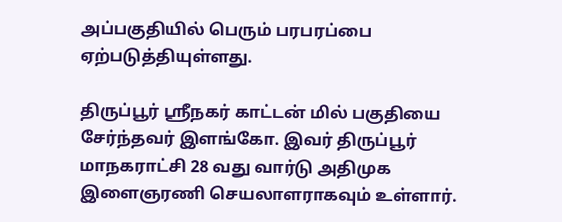அப்பகுதியில் பெரும் பரபரப்பை ஏற்படுத்தியுள்ளது.

திருப்பூர் ஸ்ரீநகர் காட்டன் மில் பகுதியை சேர்ந்தவர் இளங்கோ. இவர் திருப்பூர் மாநகராட்சி 28 வது வார்டு அதிமுக இளைஞரணி செயலாளராகவும் உள்ளார்.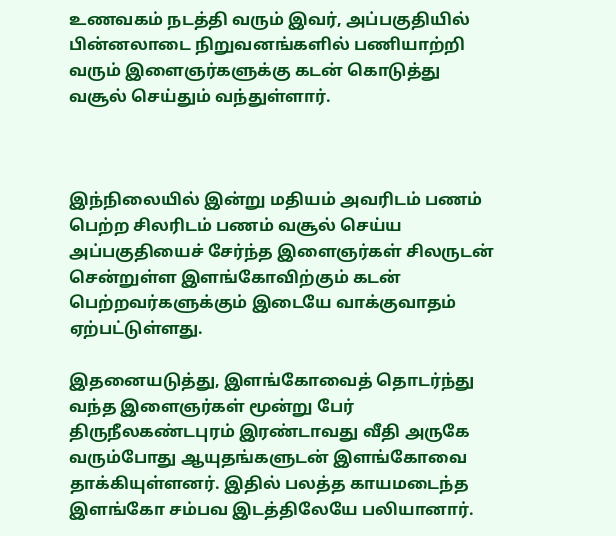உணவகம் நடத்தி வரும் இவர், அப்பகுதியில் பின்னலாடை நிறுவனங்களில் பணியாற்றி வரும் இளைஞர்களுக்கு கடன் கொடுத்து வசூல் செய்தும் வந்துள்ளார்.



இந்நிலையில் இன்று மதியம் அவரிடம் பணம் பெற்ற சிலரிடம் பணம் வசூல் செய்ய அப்பகுதியைச் சேர்ந்த இளைஞர்கள் சிலருடன் சென்றுள்ள இளங்கோவிற்கும் கடன் பெற்றவர்களுக்கும் இடையே வாக்குவாதம் ஏற்பட்டுள்ளது.

இதனையடுத்து, இளங்கோவைத் தொடர்ந்து வந்த இளைஞர்கள் மூன்று பேர் திருநீலகண்டபுரம் இரண்டாவது வீதி அருகே வரும்போது ஆயுதங்களுடன் இளங்கோவை தாக்கியுள்ளனர். இதில் பலத்த காயமடைந்த இளங்கோ சம்பவ இடத்திலேயே பலியானார்.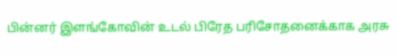பின்னர் இளங்கோவின் உடல் பிரேத பரிசோதனைக்காக அரசு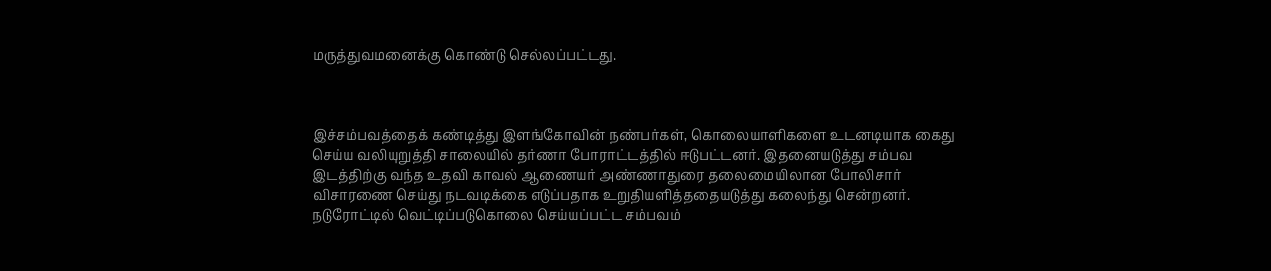மருத்துவமனைக்கு கொண்டு செல்லப்பட்டது.



இச்சம்பவத்தைக் கண்டித்து இளங்கோவின் நண்பர்கள், கொலையாளிகளை உடனடியாக கைது செய்ய வலியுறுத்தி சாலையில் தர்ணா போராட்டத்தில் ஈடுபட்டனர். இதனையடுத்து சம்பவ இடத்திற்கு வந்த உதவி காவல் ஆணையர் அண்ணாதுரை தலைமையிலான போலிசார் விசாரணை செய்து நடவடிக்கை எடுப்பதாக உறுதியளித்ததையடுத்து கலைந்து சென்றனர். நடுரோட்டில் வெட்டிப்படுகொலை செய்யப்பட்ட சம்பவம்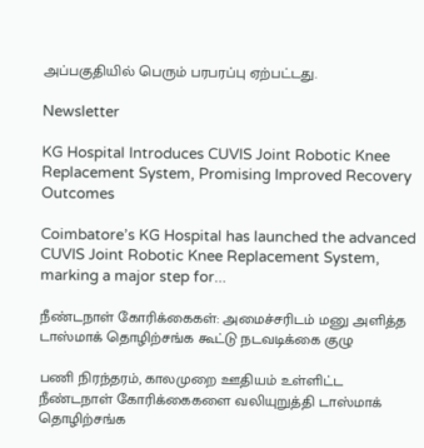அப்பகுதியில் பெரும் பரபரப்பு ஏற்பட்டது.

Newsletter

KG Hospital Introduces CUVIS Joint Robotic Knee Replacement System, Promising Improved Recovery Outcomes

Coimbatore’s KG Hospital has launched the advanced CUVIS Joint Robotic Knee Replacement System, marking a major step for...

நீண்டநாள் கோரிக்கைகள்: அமைச்சரிடம் மனு அளித்த டாஸ்மாக் தொழிற்சங்க கூட்டு நடவடிக்கை குழு

பணி நிரந்தரம், காலமுறை ஊதியம் உள்ளிட்ட நீண்டநாள் கோரிக்கைகளை வலியுறுத்தி டாஸ்மாக் தொழிற்சங்க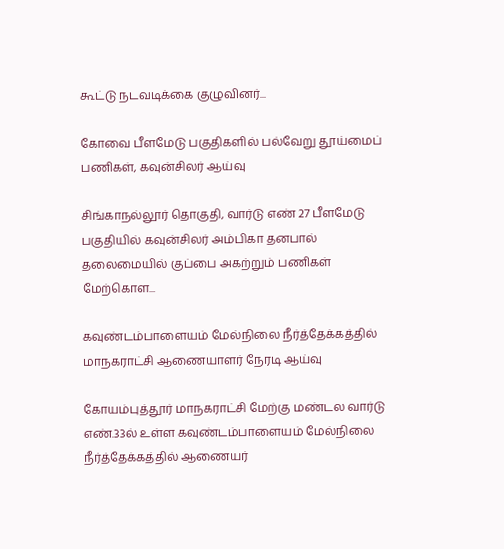கூட்டு நடவடிக்கை குழுவினர்...

கோவை பீளமேடு பகுதிகளில் பல்வேறு தூய்மைப் பணிகள், கவுன்சிலர் ஆய்வு

சிங்காநல்லூர் தொகுதி, வார்டு எண் 27 பீளமேடு பகுதியில் கவுன்சிலர் அம்பிகா தனபால் தலைமையில் குப்பை அகற்றும் பணிகள் மேற்கொள...

கவுண்டம்பாளையம் மேல்நிலை நீர்த்தேக்கத்தில் மாநகராட்சி ஆணையாளர் நேரடி ஆய்வு

கோயம்புத்தூர் மாநகராட்சி மேற்கு மண்டல வார்டு எண்.33ல் உள்ள கவுண்டம்பாளையம் மேல்நிலை நீர்த்தேக்கத்தில் ஆணையர்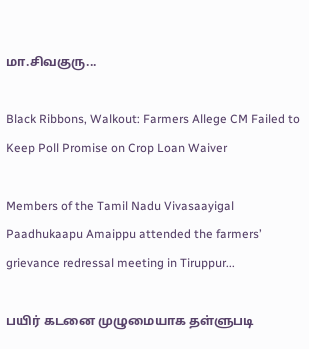மா.சிவகுரு...

Black Ribbons, Walkout: Farmers Allege CM Failed to Keep Poll Promise on Crop Loan Waiver

Members of the Tamil Nadu Vivasaayigal Paadhukaapu Amaippu attended the farmers’ grievance redressal meeting in Tiruppur...

பயிர் கடனை முழுமையாக தள்ளுபடி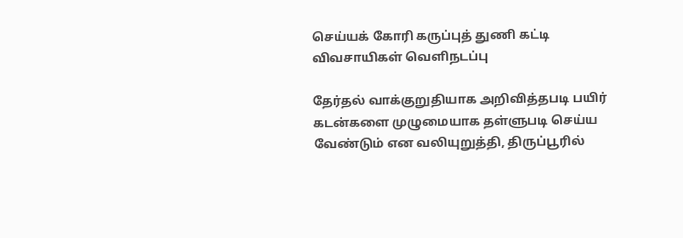செய்யக் கோரி கருப்புத் துணி கட்டி விவசாயிகள் வெளிநடப்பு

தேர்தல் வாக்குறுதியாக அறிவித்தபடி பயிர் கடன்களை முழுமையாக தள்ளுபடி செய்ய வேண்டும் என வலியுறுத்தி, திருப்பூரில்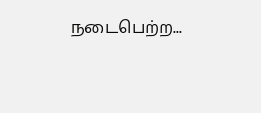நடைபெற்ற...